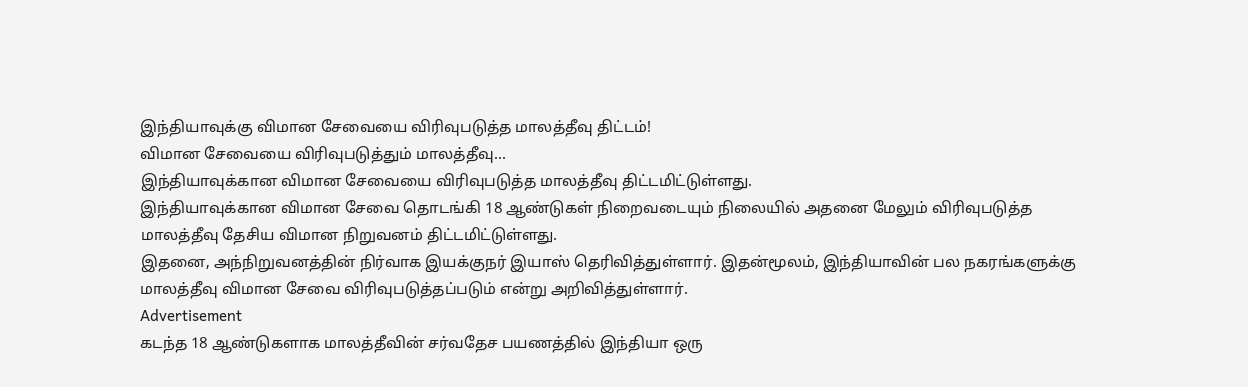இந்தியாவுக்கு விமான சேவையை விரிவுபடுத்த மாலத்தீவு திட்டம்!
விமான சேவையை விரிவுபடுத்தும் மாலத்தீவு...
இந்தியாவுக்கான விமான சேவையை விரிவுபடுத்த மாலத்தீவு திட்டமிட்டுள்ளது.
இந்தியாவுக்கான விமான சேவை தொடங்கி 18 ஆண்டுகள் நிறைவடையும் நிலையில் அதனை மேலும் விரிவுபடுத்த மாலத்தீவு தேசிய விமான நிறுவனம் திட்டமிட்டுள்ளது.
இதனை, அந்நிறுவனத்தின் நிர்வாக இயக்குநர் இயாஸ் தெரிவித்துள்ளார். இதன்மூலம், இந்தியாவின் பல நகரங்களுக்கு மாலத்தீவு விமான சேவை விரிவுபடுத்தப்படும் என்று அறிவித்துள்ளார்.
Advertisement
கடந்த 18 ஆண்டுகளாக மாலத்தீவின் சர்வதேச பயணத்தில் இந்தியா ஒரு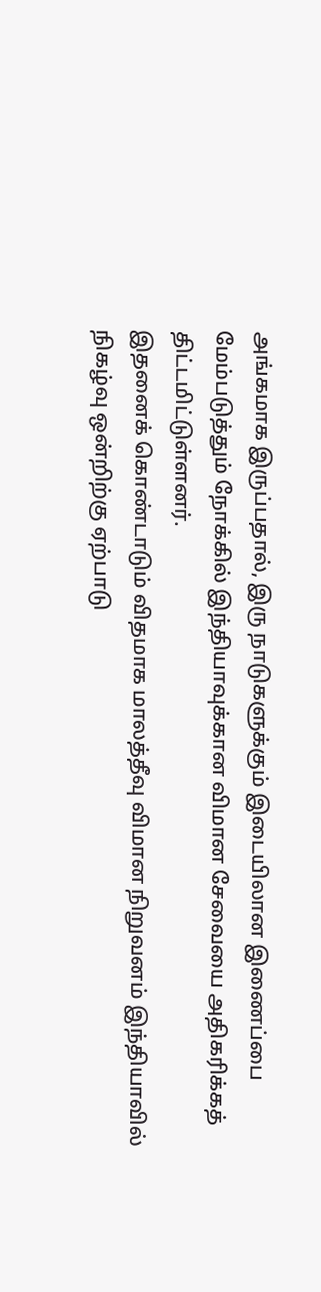அங்கமாக இருப்பதால், இரு நாடுகளுக்கும் இடையிலான இணைப்பை மேம்படுத்தும் நோக்கில் இந்தியாவுக்கான விமான சேவையை அதிகரிக்கத் திட்டமிட்டுள்ளனர்.
இதனைக் கொண்டாடும் விதமாக மாலத்தீவு விமான நிறுவனம் இந்தியாவில் நிகழ்வு ஒன்றிற்கு ஏற்பாடு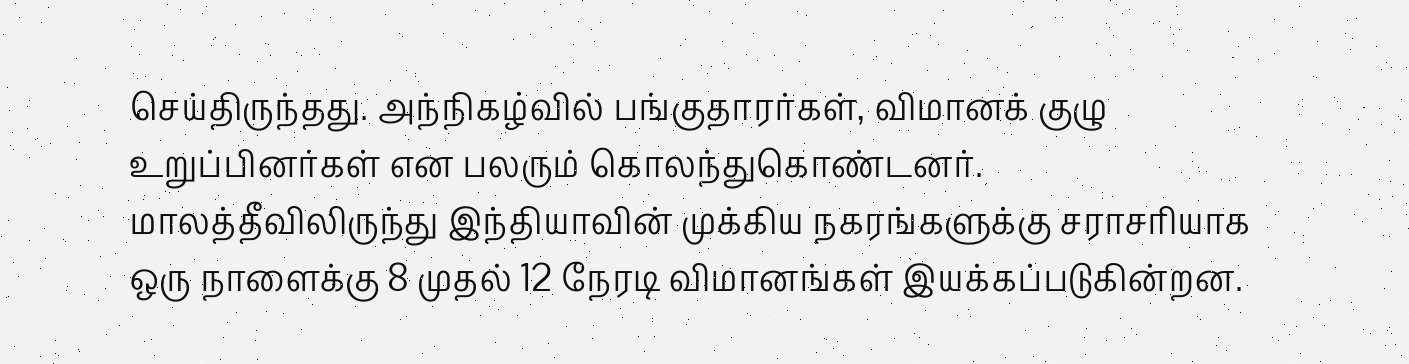செய்திருந்தது. அந்நிகழ்வில் பங்குதாரர்கள், விமானக் குழு உறுப்பினர்கள் என பலரும் கொலந்துகொண்டனர்.
மாலத்தீவிலிருந்து இந்தியாவின் முக்கிய நகரங்களுக்கு சராசரியாக ஒரு நாளைக்கு 8 முதல் 12 நேரடி விமானங்கள் இயக்கப்படுகின்றன.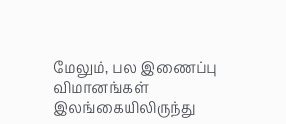மேலும், பல இணைப்பு விமானங்கள் இலங்கையிலிருந்து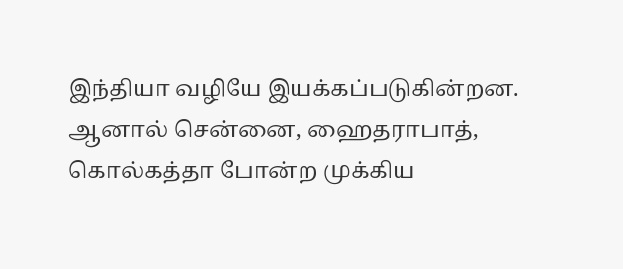இந்தியா வழியே இயக்கப்படுகின்றன.
ஆனால் சென்னை, ஹைதராபாத், கொல்கத்தா போன்ற முக்கிய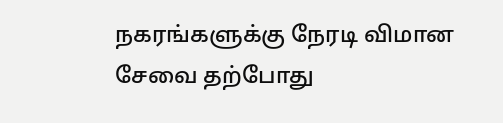நகரங்களுக்கு நேரடி விமான சேவை தற்போது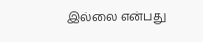இல்லை என்பது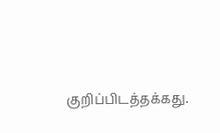குறிப்பிடத்தக்கது.